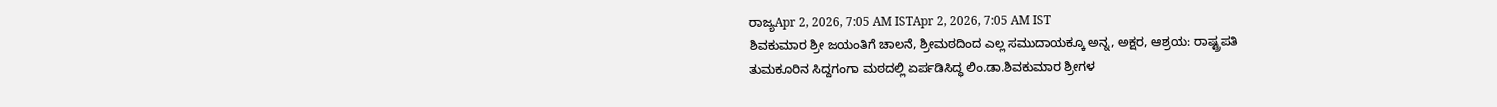ರಾಜ್ಯApr 2, 2026, 7:05 AM ISTApr 2, 2026, 7:05 AM IST
ಶಿವಕುಮಾರ ಶ್ರೀ ಜಯಂತಿಗೆ ಚಾಲನೆ, ಶ್ರೀಮಠದಿಂದ ಎಲ್ಲ ಸಮುದಾಯಕ್ಕೂ ಅನ್ನ, ಅಕ್ಷರ, ಆಶ್ರಯ: ರಾಷ್ಟ್ರಪತಿ
ತುಮಕೂರಿನ ಸಿದ್ದಗಂಗಾ ಮಠದಲ್ಲಿ ಏರ್ಪಡಿಸಿದ್ಧ ಲಿಂ.ಡಾ.ಶಿವಕುಮಾರ ಶ್ರೀಗಳ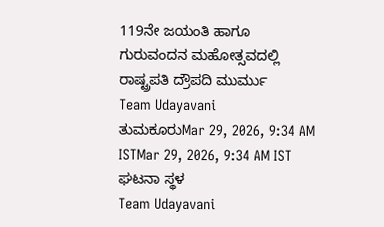119ನೇ ಜಯಂತಿ ಹಾಗೂ ಗುರುವಂದನ ಮಹೋತ್ಸವದಲ್ಲಿ ರಾಷ್ಟ್ರಪತಿ ದ್ರೌಪದಿ ಮುರ್ಮು
Team Udayavani
ತುಮಕೂರುMar 29, 2026, 9:34 AM ISTMar 29, 2026, 9:34 AM IST
ಘಟನಾ ಸ್ಥಳ
Team Udayavani